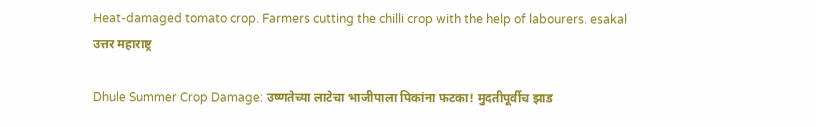Heat-damaged tomato crop. Farmers cutting the chilli crop with the help of labourers. esakal
उत्तर महाराष्ट्र

Dhule Summer Crop Damage: उष्णतेच्या लाटेचा भाजीपाला पिकांना फटका! मुदतीपूर्वीच झाड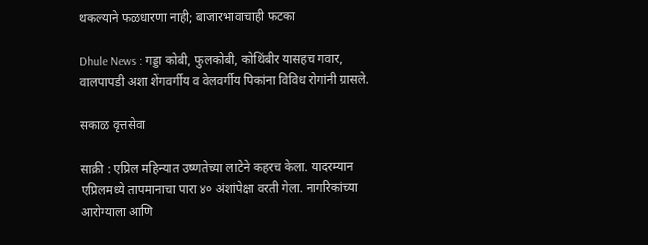थकल्याने फळधारणा नाही; बाजारभावाचाही फटका

Dhule News : गड्डा कोबी, फुलकोबी, कोथिंबीर यासहच गवार, वालपापडी अशा शेंगवर्गीय व वेलवर्गीय पिकांना विविध रोगांनी ग्रासले.

सकाळ वृत्तसेवा

साक्री : एप्रिल महिन्यात उष्णतेच्या लाटेने कहरच केला. यादरम्यान एप्रिलमध्ये तापमानाचा पारा ४० अंशांपेक्षा वरती गेला. नागरिकांच्या आरोग्याला आणि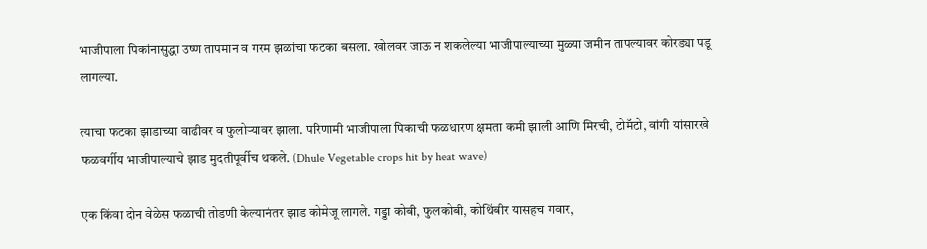भाजीपाला पिकांनासुद्धा उष्ण तापमान व गरम झळांचा फटका बसला. खोलवर जाऊ न शकलेल्या भाजीपाल्याच्या मुळ्या जमीन तापल्यावर कोरड्या पडू लागल्या.

त्याचा फटका झाडाच्या वाढीवर व फुलोऱ्यावर झाला. परिणामी भाजीपाला पिकाची फळधारण क्षमता कमी झाली आणि मिरची, टोमॅटो, वांगी यांसारखे फळवर्गीय भाजीपाल्याचे झाड मुदतीपूर्वीच थकले. (Dhule Vegetable crops hit by heat wave)

एक किंवा दोन वेळेस फळाची तोडणी केल्यानंतर झाड कोमेजू लागले. गड्डा कोबी, फुलकोबी, कोथिंबीर यासहच गवार,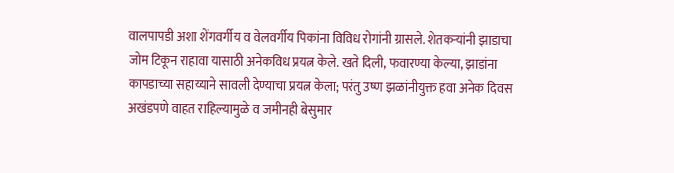वालपापडी अशा शेंगवर्गीय व वेलवर्गीय पिकांना विविध रोगांनी ग्रासले. शेतकऱ्यांनी झाडाचा जोम टिकून राहावा यासाठी अनेकविध प्रयत्न केले. खते दिली, फवारण्या केल्या, झाडांना कापडाच्या सहाय्याने सावली देण्याचा प्रयत्न केला; परंतु उष्ण झळांनीयुक्त हवा अनेक दिवस अखंडपणे वाहत राहिल्यामुळे व जमीनही बेसुमार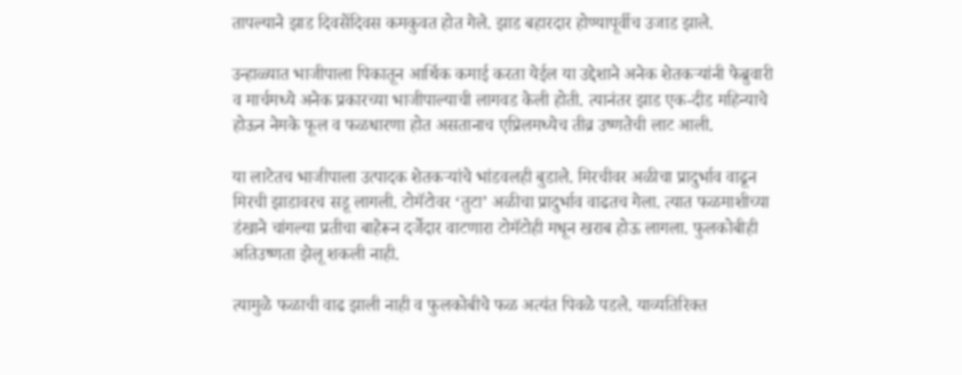तापल्याने झाड दिवसेंदिवस कमकुवत होत गेले. झाड बहारदार होण्यापूर्वीच उजाड झाले.

उन्हाळ्यात भाजीपाला पिकातून आर्थिक कमाई करता येईल या उद्देशाने अनेक शेतकऱ्यांनी फेब्रुवारी व मार्चमध्ये अनेक प्रकारच्या भाजीपाल्याची लागवड केली होती. त्यानंतर झाड एक-दीड महिन्याचे होऊन नेमके फूल व फळधारणा होत असतानाच एप्रिलमध्येच तीव्र उष्णतेची लाट आली.

या लाटेतच भाजीपाला उत्पादक शेतकऱ्यांचे भांडवलही बुडाले. मिरचीवर अळीचा प्रादुर्भाव वाढून मिरची झाडावरच सडू लागली. टोमॅटोवर ‘तुटा’ अळीचा प्रादुर्भाव वाढतच गेला. त्यात फळमाशीच्या डंखाने चांगल्या प्रतीचा बाहेरून दर्जेदार वाटणारा टोमॅटोही मधून खराब होऊ लागला. फुलकोबीही अतिउष्णता झेलू शकली नाही.

त्यामुळे फळाची वाढ झाली नाही व फुलकोबीचे फळ अत्यंत पिवळे पडले. याव्यतिरिक्त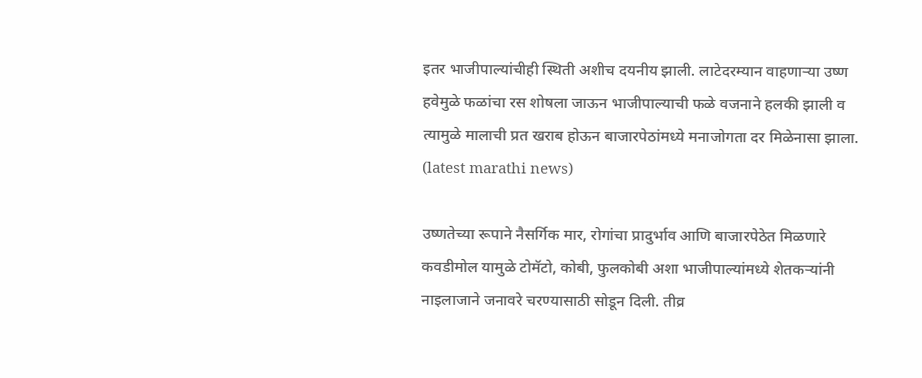इतर भाजीपाल्यांचीही स्थिती अशीच दयनीय झाली. लाटेदरम्यान वाहणाऱ्या उष्ण हवेमुळे फळांचा रस शोषला जाऊन भाजीपाल्याची फळे वजनाने हलकी झाली व त्यामुळे मालाची प्रत खराब होऊन बाजारपेठांमध्ये मनाजोगता दर मिळेनासा झाला. (latest marathi news)

उष्णतेच्या रूपाने नैसर्गिक मार, रोगांचा प्रादुर्भाव आणि बाजारपेठेत मिळणारे कवडीमोल यामुळे टोमॅटो, कोबी, फुलकोबी अशा भाजीपाल्यांमध्ये शेतकऱ्यांनी नाइलाजाने जनावरे चरण्यासाठी सोडून दिली. तीव्र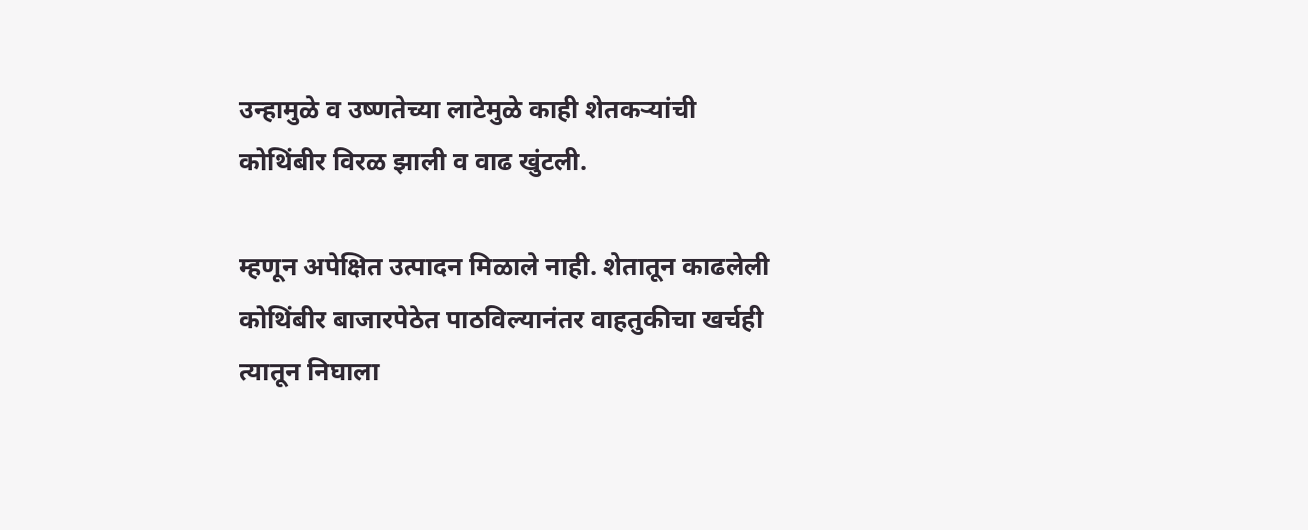उन्हामुळे व उष्णतेच्या लाटेमुळे काही शेतकऱ्यांची कोथिंबीर विरळ झाली व वाढ खुंटली.

म्हणून अपेक्षित उत्पादन मिळाले नाही. शेतातून काढलेली कोथिंबीर बाजारपेठेत पाठविल्यानंतर वाहतुकीचा खर्चही त्यातून निघाला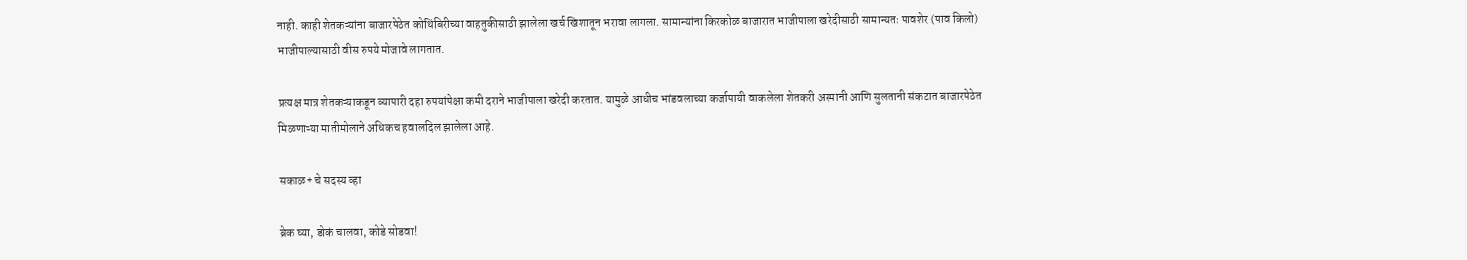नाही. काही शेतकऱ्यांना बाजारपेठेत कोथिंबिरीच्या वाहतुकीसाठी झालेला खर्च खिशातून भरावा लागला. सामान्यांना किरकोळ बाजारात भाजीपाला खरेदीसाठी सामान्यतः पावशेर (पाव किलो) भाजीपाल्यासाठी वीस रुपये मोजावे लागतात.

प्रत्यक्ष मात्र शेतकऱ्याकडून व्यापारी दहा रुपयांपेक्षा कमी दराने भाजीपाला खरेदी करतात. यामुळे आधीच भांडवलाच्या कर्जापायी वाकलेला शेतकरी अस्मानी आणि सुलतानी संकटात बाजारपेठेत मिळणाऱ्या मातीमोलाने अधिकच हवालदिल झालेला आहे.

सकाळ+ चे सदस्य व्हा

ब्रेक घ्या, डोकं चालवा, कोडे सोडवा!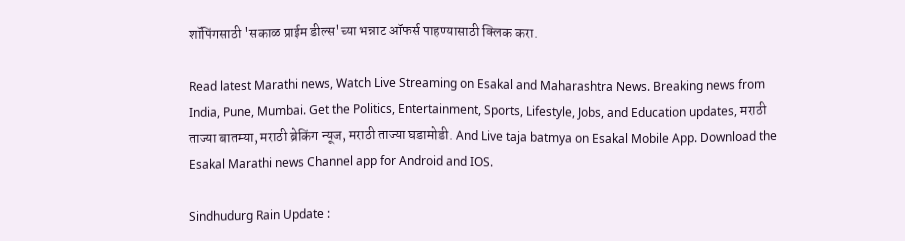शॉपिंगसाठी 'सकाळ प्राईम डील्स'च्या भन्नाट ऑफर्स पाहण्यासाठी क्लिक करा.

Read latest Marathi news, Watch Live Streaming on Esakal and Maharashtra News. Breaking news from India, Pune, Mumbai. Get the Politics, Entertainment, Sports, Lifestyle, Jobs, and Education updates, मराठी ताज्या बातम्या, मराठी ब्रेकिंग न्यूज, मराठी ताज्या घडामोडी. And Live taja batmya on Esakal Mobile App. Download the Esakal Marathi news Channel app for Android and IOS.

Sindhudurg Rain Update :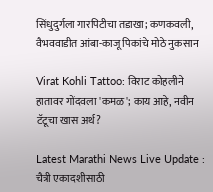सिंधुदुर्गला गारपिटीचा तडाखा; कणकवली, वैभववाडीत आंबा-काजू पिकांचे मोठे नुकसान

Virat Kohli Tattoo: विराट कोहलीने हातावर गोंदवला 'कमळ'; काय आहे, नवीन टॅटूचा खास अर्थ?

Latest Marathi News Live Update : चैत्री एकादशीसाठी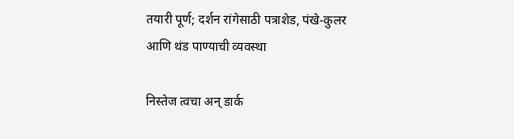तयारी पूर्ण; दर्शन रांगेसाठी पत्राशेड, पंखे-कुलर आणि थंड पाण्याची व्यवस्था

निस्तेज त्वचा अन् डार्क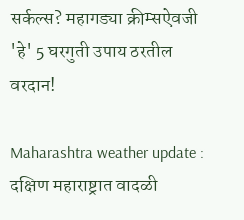सर्कल्स? महागड्या क्रीम्सऐवजी 'हे' 5 घरगुती उपाय ठरतील वरदान!

Maharashtra weather update : दक्षिण महाराष्ट्रात वादळी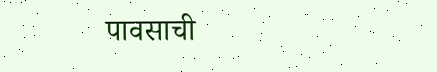पावसाची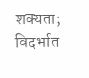शक्यता; विदर्भात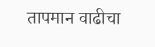तापमान वाढीचा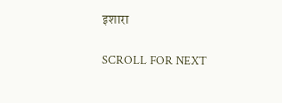इशारा

SCROLL FOR NEXT